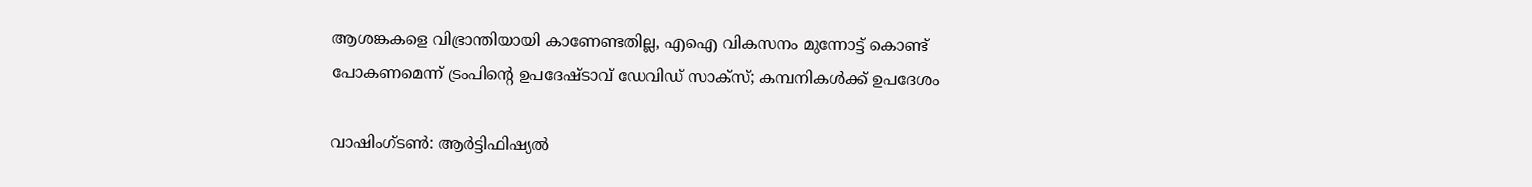ആശങ്കകളെ വിഭ്രാന്തിയായി കാണേണ്ടതില്ല, എഐ വികസനം മുന്നോട്ട് കൊണ്ട് പോകണമെന്ന് ട്രംപിന്റെ ഉപദേഷ്ടാവ് ഡേവിഡ് സാക്സ്; കമ്പനികൾക്ക് ഉപദേശം

വാഷിംഗ്ടൺ: ആർട്ടിഫിഷ്യൽ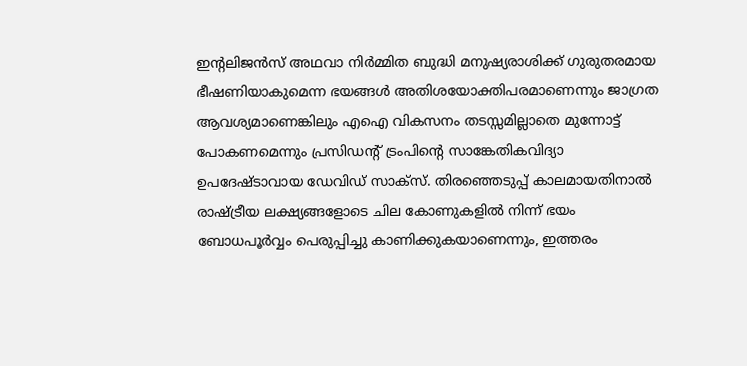ഇന്റലിജൻസ് അഥവാ നിർമ്മിത ബുദ്ധി മനുഷ്യരാശിക്ക് ഗുരുതരമായ ഭീഷണിയാകുമെന്ന ഭയങ്ങൾ അതിശയോക്തിപരമാണെന്നും ജാഗ്രത ആവശ്യമാണെങ്കിലും എഐ വികസനം തടസ്സമില്ലാതെ മുന്നോട്ട് പോകണമെന്നും പ്രസിഡന്റ് ട്രംപിന്റെ സാങ്കേതികവിദ്യാ ഉപദേഷ്ടാവായ ഡേവിഡ് സാക്സ്. തിരഞ്ഞെടുപ്പ് കാലമായതിനാൽ രാഷ്ട്രീയ ലക്ഷ്യങ്ങളോടെ ചില കോണുകളിൽ നിന്ന് ഭയം ബോധപൂർവ്വം പെരുപ്പിച്ചു കാണിക്കുകയാണെന്നും, ഇത്തരം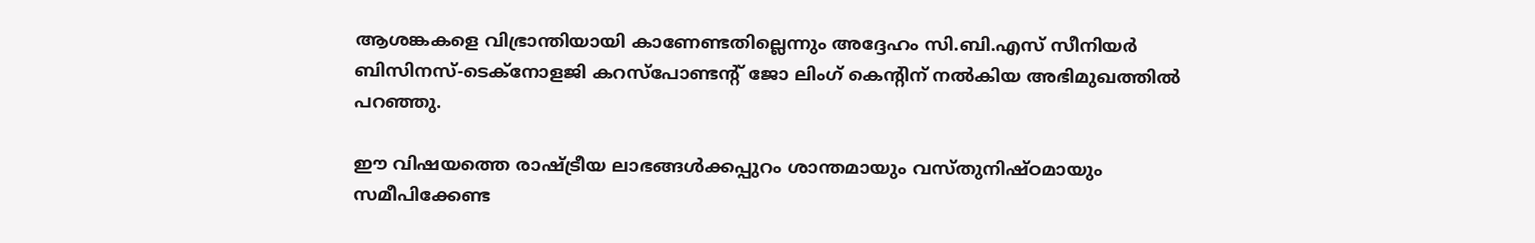ആശങ്കകളെ വിഭ്രാന്തിയായി കാണേണ്ടതില്ലെന്നും അദ്ദേഹം സി.ബി.എസ് സീനിയർ ബിസിനസ്-ടെക്നോളജി കറസ്പോണ്ടന്റ് ജോ ലിംഗ് കെന്റിന് നൽകിയ അഭിമുഖത്തിൽ പറഞ്ഞു.

ഈ വിഷയത്തെ രാഷ്ട്രീയ ലാഭങ്ങൾക്കപ്പുറം ശാന്തമായും വസ്തുനിഷ്ഠമായും സമീപിക്കേണ്ട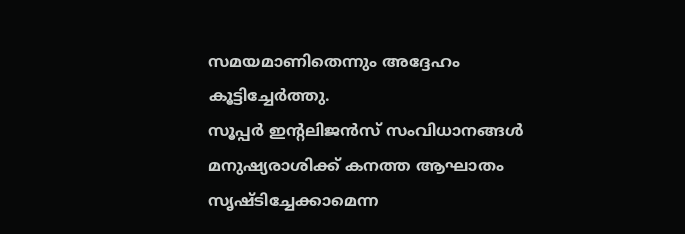സമയമാണിതെന്നും അദ്ദേഹം കൂട്ടിച്ചേർത്തു.
സൂപ്പർ ഇന്റലിജൻസ് സംവിധാനങ്ങൾ മനുഷ്യരാശിക്ക് കനത്ത ആഘാതം സൃഷ്ടിച്ചേക്കാമെന്ന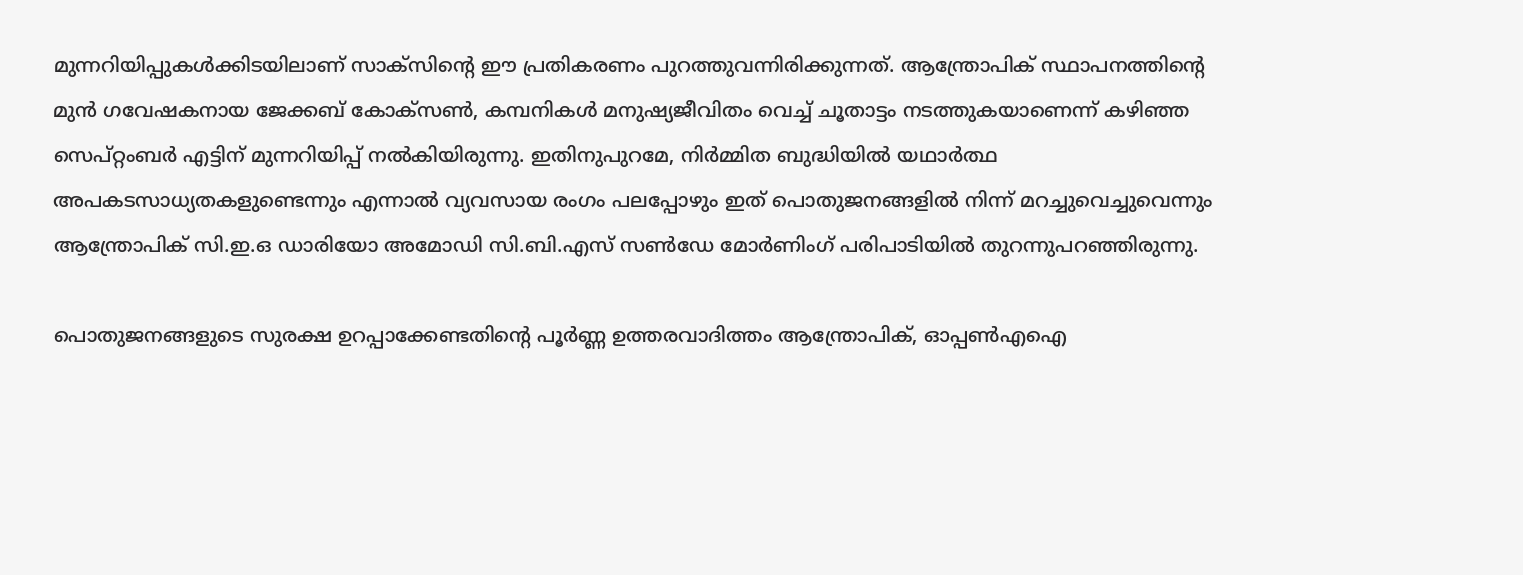മുന്നറിയിപ്പുകൾക്കിടയിലാണ് സാക്സിന്റെ ഈ പ്രതികരണം പുറത്തുവന്നിരിക്കുന്നത്. ആന്ത്രോപിക് സ്ഥാപനത്തിന്റെ മുൻ ഗവേഷകനായ ജേക്കബ് കോക്സൺ, കമ്പനികൾ മനുഷ്യജീവിതം വെച്ച് ചൂതാട്ടം നടത്തുകയാണെന്ന് കഴിഞ്ഞ സെപ്റ്റംബർ എട്ടിന് മുന്നറിയിപ്പ് നൽകിയിരുന്നു. ഇതിനുപുറമേ, നിർമ്മിത ബുദ്ധിയിൽ യഥാർത്ഥ അപകടസാധ്യതകളുണ്ടെന്നും എന്നാൽ വ്യവസായ രംഗം പലപ്പോഴും ഇത് പൊതുജനങ്ങളിൽ നിന്ന് മറച്ചുവെച്ചുവെന്നും ആന്ത്രോപിക് സി.ഇ.ഒ ഡാരിയോ അമോഡി സി.ബി.എസ് സൺഡേ മോർണിംഗ് പരിപാടിയിൽ തുറന്നുപറഞ്ഞിരുന്നു.

പൊതുജനങ്ങളുടെ സുരക്ഷ ഉറപ്പാക്കേണ്ടതിന്റെ പൂർണ്ണ ഉത്തരവാദിത്തം ആന്ത്രോപിക്, ഓപ്പൺഎഐ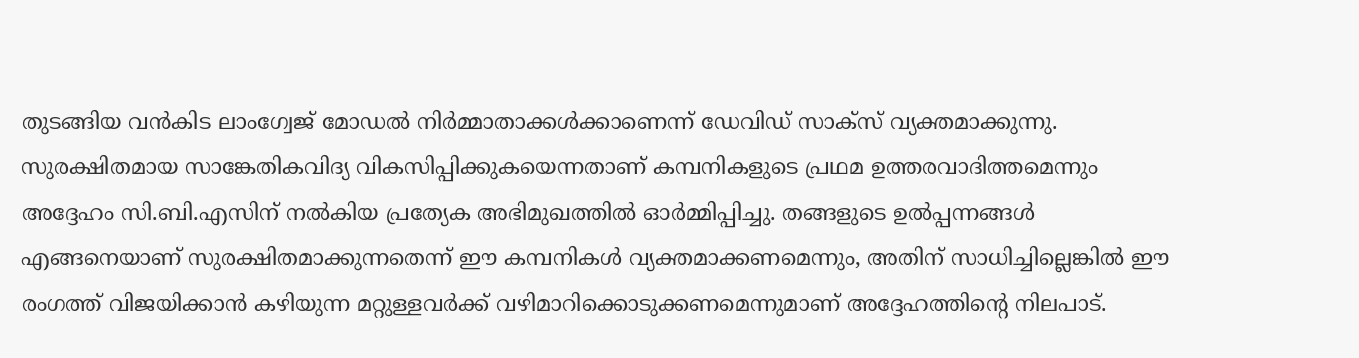തുടങ്ങിയ വൻകിട ലാംഗ്വേജ് മോഡൽ നിർമ്മാതാക്കൾക്കാണെന്ന് ഡേവിഡ് സാക്സ് വ്യക്തമാക്കുന്നു. സുരക്ഷിതമായ സാങ്കേതികവിദ്യ വികസിപ്പിക്കുകയെന്നതാണ് കമ്പനികളുടെ പ്രഥമ ഉത്തരവാദിത്തമെന്നും അദ്ദേഹം സി.ബി.എസിന് നൽകിയ പ്രത്യേക അഭിമുഖത്തിൽ ഓർമ്മിപ്പിച്ചു. തങ്ങളുടെ ഉൽപ്പന്നങ്ങൾ എങ്ങനെയാണ് സുരക്ഷിതമാക്കുന്നതെന്ന് ഈ കമ്പനികൾ വ്യക്തമാക്കണമെന്നും, അതിന് സാധിച്ചില്ലെങ്കിൽ ഈ രംഗത്ത് വിജയിക്കാൻ കഴിയുന്ന മറ്റുള്ളവർക്ക് വഴിമാറിക്കൊടുക്കണമെന്നുമാണ് അദ്ദേഹത്തിന്റെ നിലപാട്.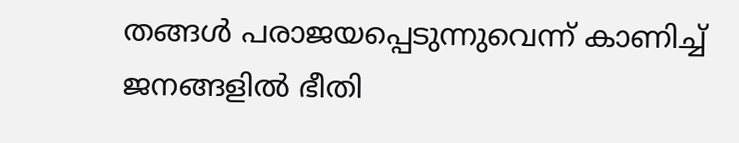തങ്ങൾ പരാജയപ്പെടുന്നുവെന്ന് കാണിച്ച് ജനങ്ങളിൽ ഭീതി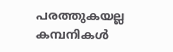പരത്തുകയല്ല കമ്പനികൾ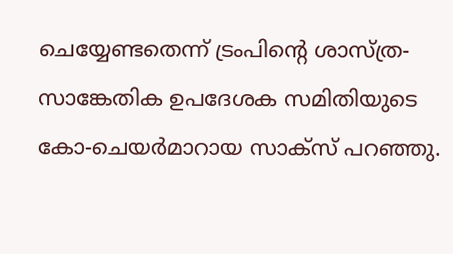ചെയ്യേണ്ടതെന്ന് ട്രംപിന്റെ ശാസ്ത്ര-സാങ്കേതിക ഉപദേശക സമിതിയുടെ കോ-ചെയർമാറായ സാക്സ് പറഞ്ഞു.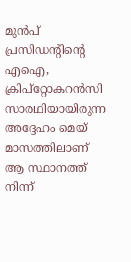മുൻപ് പ്രസിഡന്റിന്റെ എഐ, ക്രിപ്‌റ്റോകറൻസി സാരഥിയായിരുന്ന അദ്ദേഹം മെയ് മാസത്തിലാണ് ആ സ്ഥാനത്ത് നിന്ന്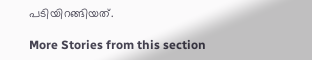പടിയിറങ്ങിയത്.

More Stories from this section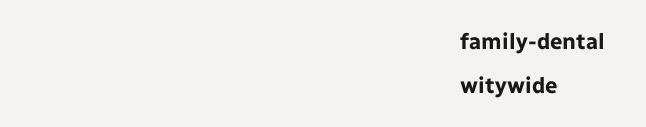family-dental
witywide